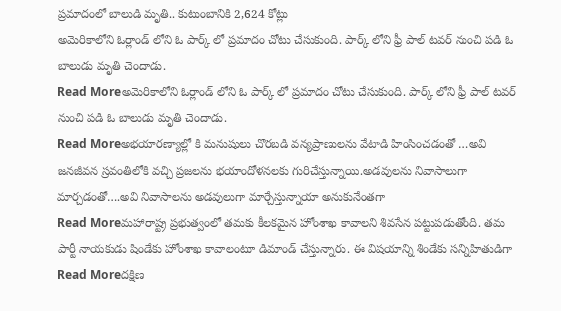ప్రమాదంలో బాలుడి మృతి.. కుటుంబానికి 2,624 కోట్లు
అమెరికాలోని ఓర్లాండ్ లోని ఓ పార్క్ లో ప్రమాదం చోటు చేసుకుంది. పార్క్ లోని ఫ్రీ పాల్ టవర్ నుంచి పడి ఓ బాలుడు మృతి చెందాడు.
Read Moreఅమెరికాలోని ఓర్లాండ్ లోని ఓ పార్క్ లో ప్రమాదం చోటు చేసుకుంది. పార్క్ లోని ఫ్రీ పాల్ టవర్ నుంచి పడి ఓ బాలుడు మృతి చెందాడు.
Read Moreఅభయారణ్యాల్లో కి మనుషులు చొరబడి వన్యప్రాణులను వేటాడి హింసించడంతో …అవి జనజీవన స్రవంతిలోకి వచ్చి ప్రజలను భయాందోళనలకు గురిచేస్తున్నాయి.అడవులను నివాసాలుగా మార్చడంతో….అవి నివాసాలను అడవులుగా మార్చేస్తున్నాయా అనుకునేంతగా
Read Moreమహారాష్ట్ర ప్రభుత్వంలో తమకు కీలకమైన హోంశాఖ కావాలని శివసేన పట్టుపడుతోంది. తమ పార్టీ నాయకుడు షిండేకు హోంశాఖ కావాలంటూ డిమాండ్ చేస్తున్నారు. ఈ విషయాన్ని శిండేకు సన్నిహితుడిగా
Read Moreదక్షిణ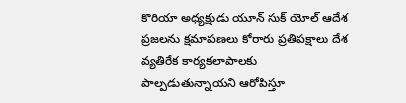కొరియా అధ్యక్షుడు యూన్ సుక్ యోల్ ఆదేశ ప్రజలను క్షమాపణలు కోరారు ప్రతిపక్షాలు దేశ వ్యతిరేక కార్యకలాపాలకు పాల్పడుతున్నాయని ఆరోపిస్తూ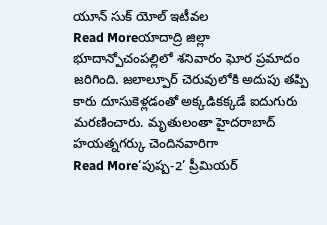యూన్ సుక్ యోల్ ఇటీవల
Read Moreయాదాద్రి జిల్లా భూదాన్పోచంపల్లిలో శనివారం ఘోర ప్రమాదం జరిగింది. జలాల్పూర్ చెరువులోకి అదుపు తప్పి కారు దూసుకెళ్లడంతో అక్కడికక్కడే ఐదుగురు మరణించారు. మృతులంతా హైదరాబాద్ హయత్నగర్కు చెందినవారిగా
Read More‘పుష్ప-2’ ప్రీమియర్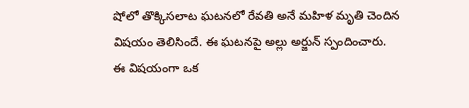షోలో తొక్కిసలాట ఘటనలో రేవతి అనే మహిళ మృతి చెందిన విషయం తెలిసిందే. ఈ ఘటనపై అల్లు అర్జున్ స్పందించారు. ఈ విషయంగా ఒక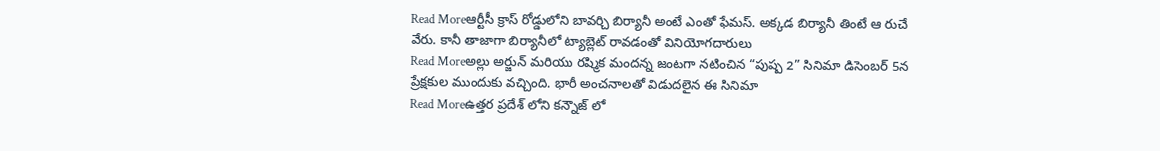Read Moreఆర్టీసీ క్రాస్ రోడ్డులోని బావర్చి బిర్యానీ అంటే ఎంతో ఫేమస్. అక్కడ బిర్యానీ తింటే ఆ రుచే వేరు. కానీ తాజాగా బిర్యానీలో ట్యాబ్లెట్ రావడంతో వినియోగదారులు
Read Moreఅల్లు అర్జున్ మరియు రష్మిక మందన్న జంటగా నటించిన “పుష్ప 2” సినిమా డిసెంబర్ 5న ప్రేక్షకుల ముందుకు వచ్చింది. భారీ అంచనాలతో విడుదలైన ఈ సినిమా
Read Moreఉత్తర ప్రదేశ్ లోని కన్నౌజ్ లో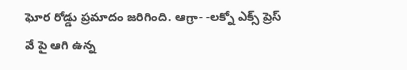ఘోర రోడ్డు ప్రమాదం జరిగింది. ఆగ్రా- -లక్నో ఎక్స్ ప్రెస్ వే పై ఆగి ఉన్న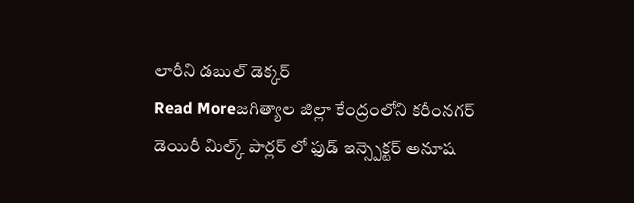లారీని డబుల్ డెక్కర్
Read Moreజగిత్యాల జిల్లా కేంద్రంలోని కరీంనగర్ డెయిరీ మిల్క్ పార్లర్ లో ఫుడ్ ఇన్స్పెక్టర్ అనూష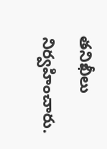తనిఖీలు నిర్వహించారు.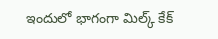ఇందులో భాగంగా మిల్క్ కేక్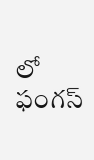లో ఫంగస్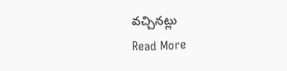వచ్చినట్లు
Read More